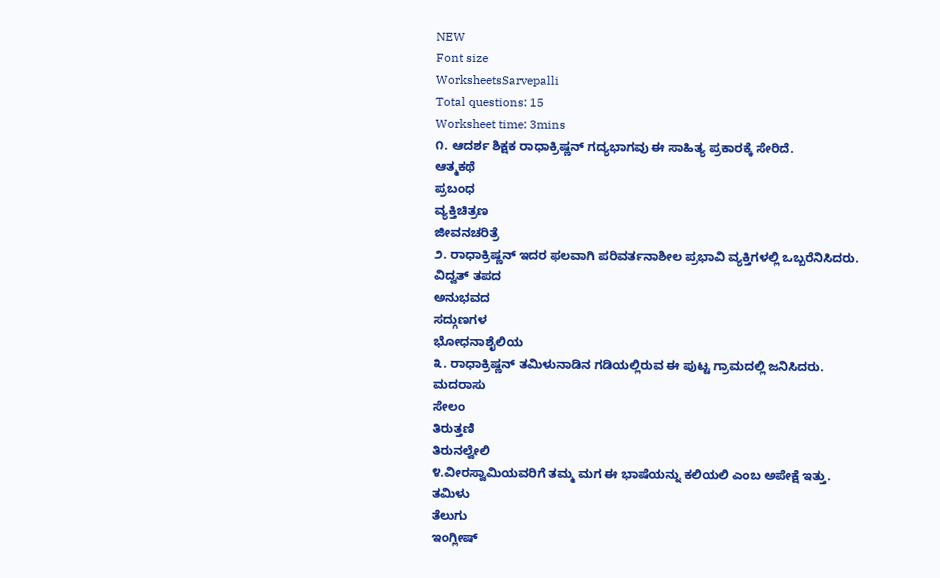NEW
Font size
WorksheetsSarvepalli
Total questions: 15
Worksheet time: 3mins
೧. ಆದರ್ಶ ಶಿಕ್ಷಕ ರಾಧಾಕ್ರಿಷ್ಣನ್ ಗದ್ಯಭಾಗವು ಈ ಸಾಹಿತ್ಯ ಪ್ರಕಾರಕ್ಕೆ ಸೇರಿದೆ.
ಆತ್ಮಕಥೆ
ಪ್ರಬಂಧ
ವ್ಯಕ್ತಿಚಿತ್ರಣ
ಜೀವನಚರಿತ್ರೆ
೨. ರಾಧಾಕ್ರಿಷ್ಣನ್ ಇದರ ಫಲವಾಗಿ ಪರಿವರ್ತನಾಶೀಲ ಪ್ರಭಾವಿ ವ್ಯಕ್ತಿಗಳಲ್ಲಿ ಒಬ್ಬರೆನಿಸಿದರು.
ವಿದ್ವತ್ ತಪದ
ಅನುಭವದ
ಸದ್ಗುಣಗಳ
ಭೋಧನಾಶೈಲಿಯ
೩. ರಾಧಾಕ್ರಿಷ್ಣನ್ ತಮಿಳುನಾಡಿನ ಗಡಿಯಲ್ಲಿರುವ ಈ ಪುಟ್ಟ ಗ್ರಾಮದಲ್ಲಿ ಜನಿಸಿದರು.
ಮದರಾಸು
ಸೇಲಂ
ತಿರುತ್ತಣಿ
ತಿರುನಲ್ವೇಲಿ
೪.ವೀರಸ್ವಾಮಿಯವರಿಗೆ ತಮ್ಮ ಮಗ ಈ ಭಾಷೆಯನ್ನು ಕಲಿಯಲಿ ಎಂಬ ಅಪೇಕ್ಷೆ ಇತ್ತು.
ತಮಿಳು
ತೆಲುಗು
ಇಂಗ್ಲೀಷ್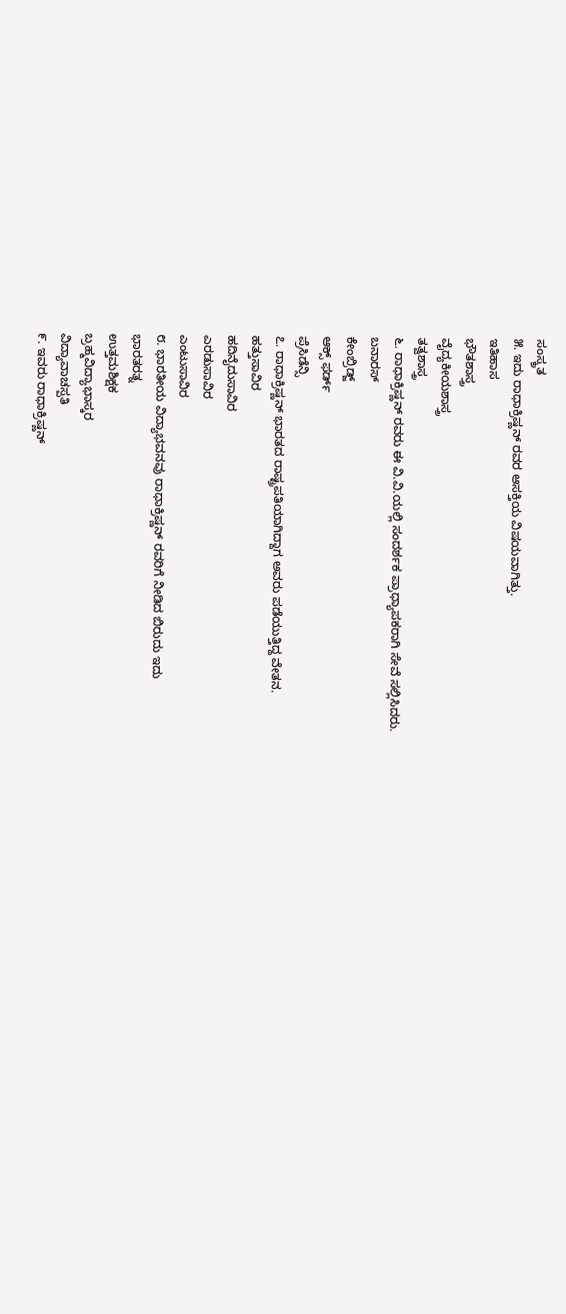ಸಂಸ್ಕ್ರತ
೫. ಇದು ರಾಧಾಕ್ರಿಷ್ಣನ್ ರವರ ಆಸಕ್ತಿಯ ವಿಷಯವಾಗಿತ್ತು.
ಇತಿಹಾಸ
ಭೌತಶಾಸ್ತ್ರ
ವೈದ್ಯಕೀಯಶಾಸ್ತ್ರ
ತತ್ವಶಾಸ್ತ್ರ
೬. ರಾಧಾಕ್ರಿಷ್ಣನ್ ರವರು ಈ ವಿ.ವಿ.ಯಲ್ಲಿ ಸಂದರ್ಶಕ ಪ್ರಾಧ್ಯಾಪಕರಾಗಿ ಸೇವೆ ಸಲ್ಲಿಸಿದರು.
ಬನಾರಸ್
ಕೇಂಬ್ರಿಡ್ಜ್
ಆಕ್ಸ್ ಫರ್ಡ್
ಪ್ರೆಸಿಡೆನ್ಸಿ
೭. ರಾಧಾಕ್ರಿಷ್ಣನ್ ಭಾರತದ ರಾಷ್ಟ್ರಪತಿಯಾಗಿದ್ದಾಗ ಅವರು ಪಡೆಯುತ್ತಿದ್ದ ವೇತನ.
ಹತ್ತುಸಾವಿರ
ಹದಿನೈದುಸಾವಿರ
ಎರಡುಸಾವಿರ
ಎಂಟುಸಾವಿರ
೮. ಭಾರತೀಯ ವಿದ್ಯಾಭವನವು ರಾಧಾಕ್ರಿಷ್ಣನ್ ರವರಿಗೆ ನೀಡಿದ ಬಿರುದು ಇದು
ಭಾರತರತ್ನ
ಉತ್ತಮಶಿಕ್ಷಕ
ಬ್ರಹ್ಮವಿದ್ಯಾಭಾಸ್ಕರ
ವಿದ್ಯಾವಾಚಸ್ಪತಿ
೯. ಇವರು ರಾಧಾಕ್ರಿಷ್ಣನ್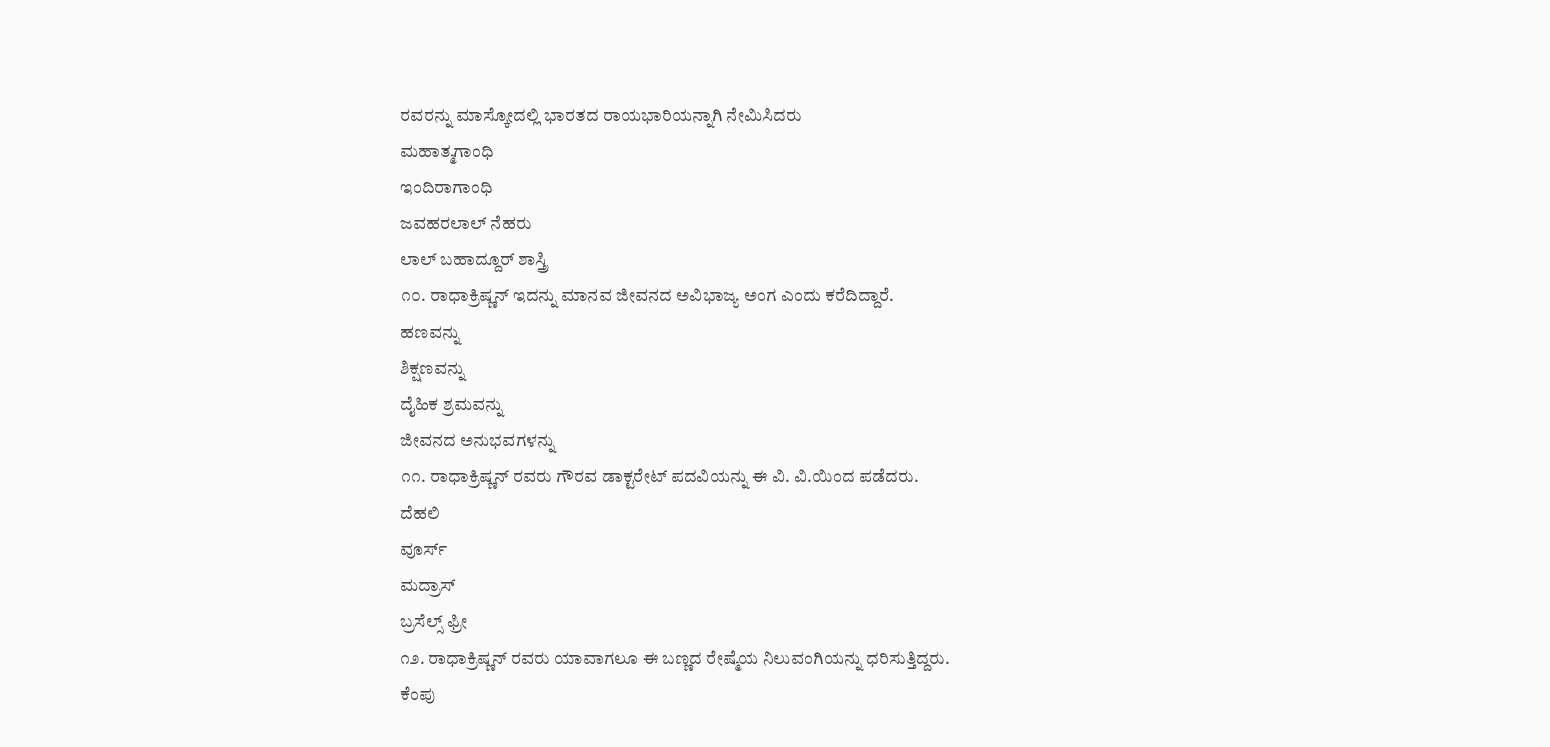ರವರನ್ನು ಮಾಸ್ಕೋದಲ್ಲಿ ಭಾರತದ ರಾಯಭಾರಿಯನ್ನಾಗಿ ನೇಮಿಸಿದರು
ಮಹಾತ್ಮಗಾಂಧಿ
ಇಂದಿರಾಗಾಂಧಿ
ಜವಹರಲಾಲ್ ನೆಹರು
ಲಾಲ್ ಬಹಾದ್ದೂರ್ ಶಾಸ್ತ್ರಿ
೧೦. ರಾಧಾಕ್ರಿಷ್ಣನ್ ಇದನ್ನು ಮಾನವ ಜೀವನದ ಅವಿಭಾಜ್ಯ ಅಂಗ ಎಂದು ಕರೆದಿದ್ದಾರೆ.
ಹಣವನ್ನು
ಶಿಕ್ಷಣವನ್ನು
ದೈಹಿಕ ಶ್ರಮವನ್ನು
ಜೀವನದ ಅನುಭವಗಳನ್ನು
೧೧. ರಾಧಾಕ್ರಿಷ್ಣನ್ ರವರು ಗೌರವ ಡಾಕ್ಟರೇಟ್ ಪದವಿಯನ್ನು ಈ ವಿ. ವಿ.ಯಿಂದ ಪಡೆದರು.
ದೆಹಲಿ
ವೂರ್ಸ್
ಮದ್ರಾಸ್
ಬ್ರಸೆಲ್ಸ್ ಫ್ರೀ
೧೨. ರಾಧಾಕ್ರಿಷ್ಣನ್ ರವರು ಯಾವಾಗಲೂ ಈ ಬಣ್ಣದ ರೇಷ್ಮೆಯ ನಿಲುವಂಗಿಯನ್ನು ಧರಿಸುತ್ತಿದ್ದರು.
ಕೆಂಪು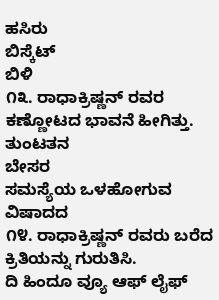ಹಸಿರು
ಬಿಸ್ಕೆಟ್
ಬಿಳಿ
೧೩. ರಾಧಾಕ್ರಿಷ್ಣನ್ ರವರ ಕಣ್ಣೋಟದ ಭಾವನೆ ಹೀಗಿತ್ತು.
ತುಂಟತನ
ಬೇಸರ
ಸಮಸ್ಯೆಯ ಒಳಹೋಗುವ
ವಿಷಾದದ
೧೪. ರಾಧಾಕ್ರಿಷ್ಣನ್ ರವರು ಬರೆದ ಕ್ರಿತಿಯನ್ನು ಗುರುತಿಸಿ.
ದಿ ಹಿಂದೂ ವ್ಯೂ ಆಫ್ ಲೈಫ್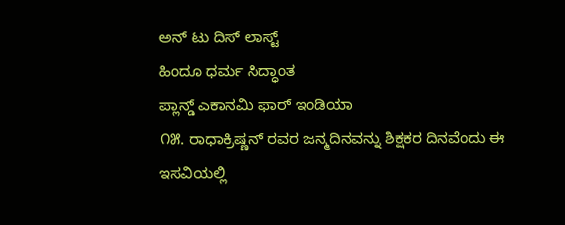ಅನ್ ಟು ದಿಸ್ ಲಾಸ್ಟ್
ಹಿಂದೂ ಧರ್ಮ ಸಿದ್ಧಾಂತ
ಪ್ಲಾನ್ಡ್ ಎಕಾನಮಿ ಫಾರ್ ಇಂಡಿಯಾ
೧೫. ರಾಧಾಕ್ರಿಷ್ಣನ್ ರವರ ಜನ್ಮದಿನವನ್ನು ಶಿಕ್ಷಕರ ದಿನವೆಂದು ಈ ಇಸವಿಯಲ್ಲಿ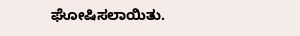ಘೋಷಿಸಲಾಯಿತು.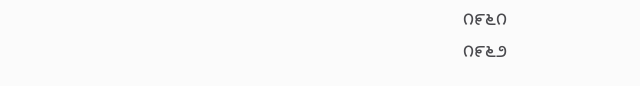೧೯೬೧
೧೯೬೨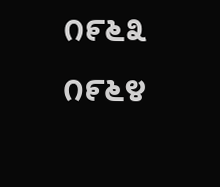೧೯೬೩
೧೯೬೪